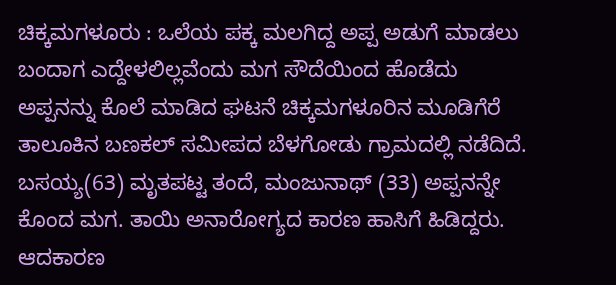ಚಿಕ್ಕಮಗಳೂರು : ಒಲೆಯ ಪಕ್ಕ ಮಲಗಿದ್ದ ಅಪ್ಪ ಅಡುಗೆ ಮಾಡಲು ಬಂದಾಗ ಎದ್ದೇಳಲಿಲ್ಲವೆಂದು ಮಗ ಸೌದೆಯಿಂದ ಹೊಡೆದು ಅಪ್ಪನನ್ನು ಕೊಲೆ ಮಾಡಿದ ಘಟನೆ ಚಿಕ್ಕಮಗಳೂರಿನ ಮೂಡಿಗೆರೆ ತಾಲೂಕಿನ ಬಣಕಲ್ ಸಮೀಪದ ಬೆಳಗೋಡು ಗ್ರಾಮದಲ್ಲಿ ನಡೆದಿದೆ. ಬಸಯ್ಯ(63) ಮೃತಪಟ್ಟ ತಂದೆ, ಮಂಜುನಾಥ್ (33) ಅಪ್ಪನನ್ನೇ ಕೊಂದ ಮಗ. ತಾಯಿ ಅನಾರೋಗ್ಯದ ಕಾರಣ ಹಾಸಿಗೆ ಹಿಡಿದ್ದರು. ಆದಕಾರಣ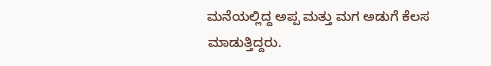ಮನೆಯಲ್ಲಿದ್ದ ಅಪ್ಪ ಮತ್ತು ಮಗ ಅಡುಗೆ ಕೆಲಸ ಮಾಡುತ್ತಿದ್ದರು.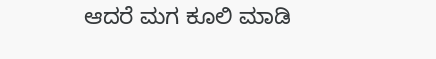ಆದರೆ ಮಗ ಕೂಲಿ ಮಾಡಿ